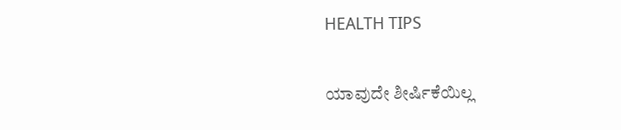HEALTH TIPS

ಯಾವುದೇ ಶೀರ್ಷಿಕೆಯಿಲ್ಲ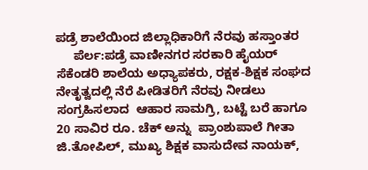ಪಡ್ರೆ ಶಾಲೆಯಿಂದ ಜಿಲ್ಲಾಧಿಕಾರಿಗೆ ನೆರವು ಹಸ್ತಾಂತರ
     ಪೆರ್ಲ:ಪಡ್ರೆ ವಾಣೀನಗರ ಸರಕಾರಿ ಹೈಯರ್ ಸೆಕೆಂಡರಿ ಶಾಲೆಯ ಅಧ್ಯಾಪಕರು, ರಕ್ಷಕ-ಶಿಕ್ಷಕ ಸಂಘದ ನೇತೃತ್ವದಲ್ಲಿ ನೆರೆ ಪೀಡಿತರಿಗೆ ನೆರವು ನೀಡಲು ಸಂಗ್ರಹಿಸಲಾದ  ಆಹಾರ ಸಾಮಗ್ರಿ, ಬಟ್ಟೆ ಬರೆ ಹಾಗೂ 20 ಸಾವಿರ ರೂ. ಚೆಕ್ ಅನ್ನು  ಪ್ರಾಂಶುಪಾಲೆ ಗೀತಾ ಜಿ.ತೋಪಿಲ್, ಮುಖ್ಯ ಶಿಕ್ಷಕ ವಾಸುದೇವ ನಾಯಕ್,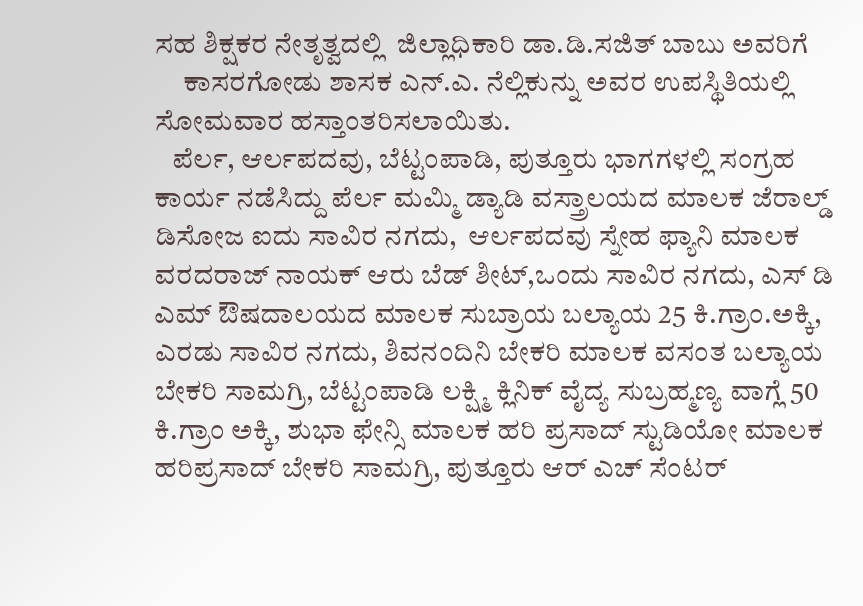ಸಹ ಶಿಕ್ಷಕರ ನೇತೃತ್ವದಲ್ಲಿ  ಜಿಲ್ಲಾಧಿಕಾರಿ ಡಾ.ಡಿ.ಸಜಿತ್ ಬಾಬು ಅವರಿಗೆ
     ಕಾಸರಗೋಡು ಶಾಸಕ ಎನ್.ಎ. ನೆಲ್ಲಿಕುನ್ನು ಅವರ ಉಪಸ್ಥಿತಿಯಲ್ಲಿ ಸೋಮವಾರ ಹಸ್ತಾಂತರಿಸಲಾಯಿತು.
   ಪೆರ್ಲ, ಆರ್ಲಪದವು, ಬೆಟ್ಟಂಪಾಡಿ, ಪುತ್ತೂರು ಭಾಗಗಳಲ್ಲಿ ಸಂಗ್ರಹ ಕಾರ್ಯ ನಡೆಸಿದ್ದು ಪೆರ್ಲ ಮಮ್ಮಿ ಡ್ಯಾಡಿ ವಸ್ತ್ರಾಲಯದ ಮಾಲಕ ಜೆರಾಲ್ಡ್ ಡಿಸೋಜ ಐದು ಸಾವಿರ ನಗದು,  ಆರ್ಲಪದವು ಸ್ನೇಹ ಫ್ಯಾನಿ ಮಾಲಕ ವರದರಾಜ್ ನಾಯಕ್ ಆರು ಬೆಡ್ ಶೀಟ್,ಒಂದು ಸಾವಿರ ನಗದು, ಎಸ್ ಡಿ ಎಮ್ ಔಷದಾಲಯದ ಮಾಲಕ ಸುಬ್ರಾಯ ಬಲ್ಯಾಯ 25 ಕಿ.ಗ್ರಾಂ.ಅಕ್ಕಿ, ಎರಡು ಸಾವಿರ ನಗದು, ಶಿವನಂದಿನಿ ಬೇಕರಿ ಮಾಲಕ ವಸಂತ ಬಲ್ಯಾಯ ಬೇಕರಿ ಸಾಮಗ್ರಿ, ಬೆಟ್ಟಂಪಾಡಿ ಲಕ್ಷ್ಮಿ ಕ್ಲಿನಿಕ್ ವೈದ್ಯ ಸುಬ್ರಹ್ಮಣ್ಯ ವಾಗ್ಲೆ 50 ಕಿ.ಗ್ರಾಂ ಅಕ್ಕಿ, ಶುಭಾ ಫೇನ್ಸಿ ಮಾಲಕ ಹರಿ ಪ್ರಸಾದ್ ಸ್ಟುಡಿಯೋ ಮಾಲಕ ಹರಿಪ್ರಸಾದ್ ಬೇಕರಿ ಸಾಮಗ್ರಿ, ಪುತ್ತೂರು ಆರ್ ಎಚ್ ಸೆಂಟರ್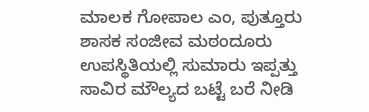ಮಾಲಕ ಗೋಪಾಲ ಎಂ, ಪುತ್ತೂರು ಶಾಸಕ ಸಂಜೀವ ಮಠಂದೂರು ಉಪಸ್ಥಿತಿಯಲ್ಲಿ ಸುಮಾರು ಇಪ್ಪತ್ತು ಸಾವಿರ ಮೌಲ್ಯದ ಬಟ್ಟೆ ಬರೆ ನೀಡಿ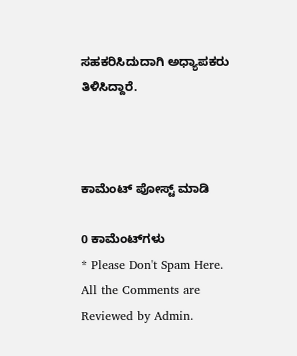ಸಹಕರಿಸಿದುದಾಗಿ ಅಧ್ಯಾಪಕರು ತಿಳಿಸಿದ್ದಾರೆ.



ಕಾಮೆಂಟ್‌‌ ಪೋಸ್ಟ್‌ ಮಾಡಿ

0 ಕಾಮೆಂಟ್‌ಗಳು
* Please Don't Spam Here. All the Comments are Reviewed by Admin.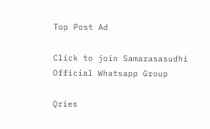Top Post Ad

Click to join Samarasasudhi Official Whatsapp Group

Qries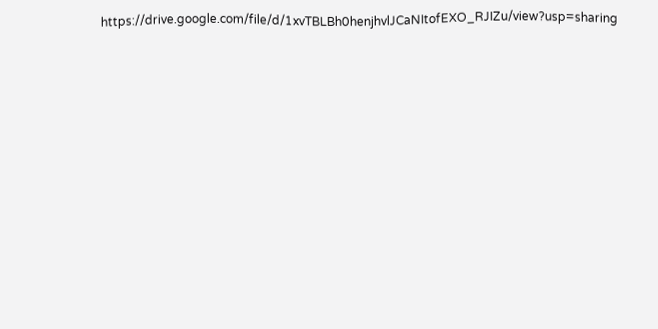https://drive.google.com/file/d/1xvTBLBh0henjhvlJCaNItofEXO_RJIZu/view?usp=sharing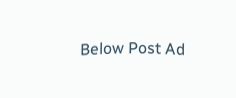Below Post Ad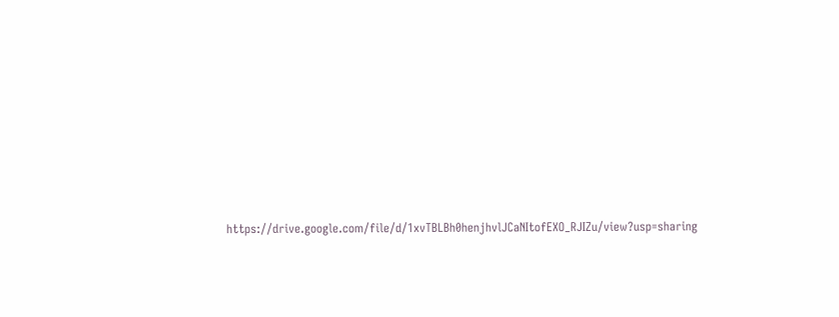https://drive.google.com/file/d/1xvTBLBh0henjhvlJCaNItofEXO_RJIZu/view?usp=sharing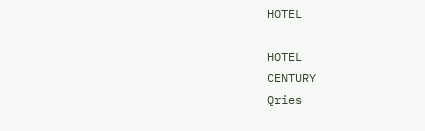HOTEL

HOTEL
CENTURY
Qries